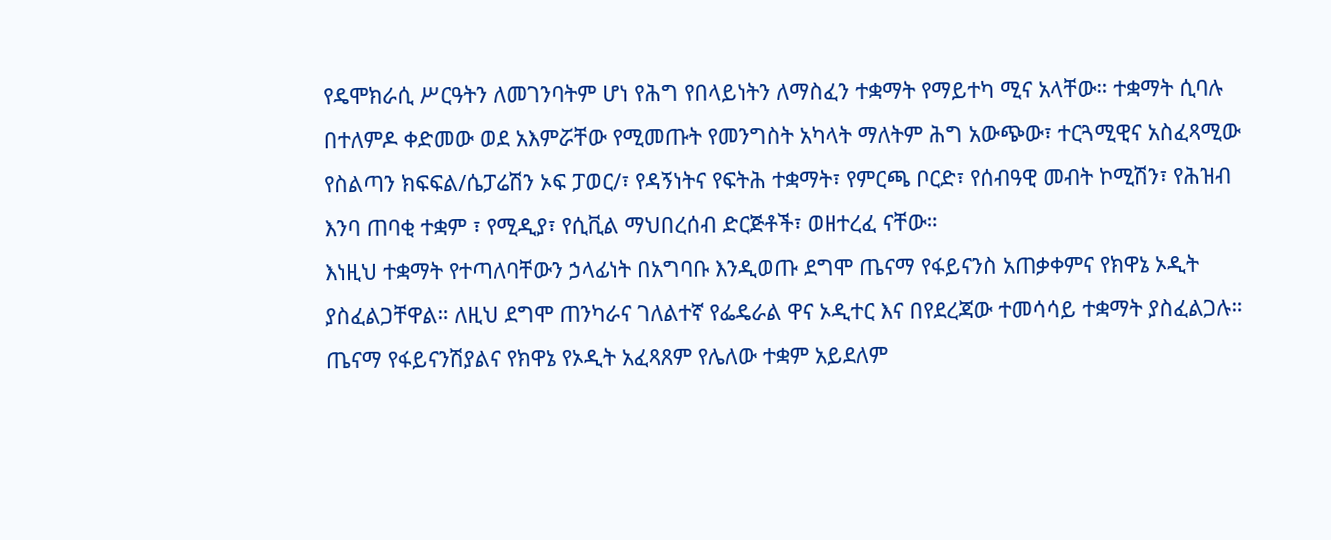የዴሞክራሲ ሥርዓትን ለመገንባትም ሆነ የሕግ የበላይነትን ለማስፈን ተቋማት የማይተካ ሚና አላቸው። ተቋማት ሲባሉ በተለምዶ ቀድመው ወደ አእምሯቸው የሚመጡት የመንግስት አካላት ማለትም ሕግ አውጭው፣ ተርጓሚዊና አስፈጻሚው የስልጣን ክፍፍል/ሴፓሬሽን ኦፍ ፓወር/፣ የዳኝነትና የፍትሕ ተቋማት፣ የምርጫ ቦርድ፣ የሰብዓዊ መብት ኮሚሽን፣ የሕዝብ እንባ ጠባቂ ተቋም ፣ የሚዲያ፣ የሲቪል ማህበረሰብ ድርጅቶች፣ ወዘተረፈ ናቸው።
እነዚህ ተቋማት የተጣለባቸውን ኃላፊነት በአግባቡ እንዲወጡ ደግሞ ጤናማ የፋይናንስ አጠቃቀምና የክዋኔ ኦዲት ያስፈልጋቸዋል። ለዚህ ደግሞ ጠንካራና ገለልተኛ የፌዴራል ዋና ኦዲተር እና በየደረጃው ተመሳሳይ ተቋማት ያስፈልጋሉ። ጤናማ የፋይናንሽያልና የክዋኔ የኦዲት አፈጻጸም የሌለው ተቋም አይደለም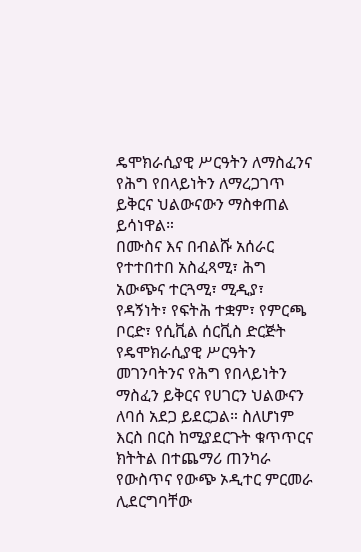ዴሞክራሲያዊ ሥርዓትን ለማስፈንና የሕግ የበላይነትን ለማረጋገጥ ይቅርና ህልውናውን ማስቀጠል ይሳነዋል።
በሙስና እና በብልሹ አሰራር የተተበተበ አስፈጻሚ፣ ሕግ አውጭና ተርጓሚ፣ ሚዲያ፣ የዳኝነት፣ የፍትሕ ተቋም፣ የምርጫ ቦርድ፣ የሲቪል ሰርቪስ ድርጅት የዴሞክራሲያዊ ሥርዓትን መገንባትንና የሕግ የበላይነትን ማስፈን ይቅርና የሀገርን ህልውናን ለባሰ አደጋ ይደርጋል። ስለሆነም እርስ በርስ ከሚያደርጉት ቁጥጥርና ክትትል በተጨማሪ ጠንካራ የውስጥና የውጭ ኦዲተር ምርመራ ሊደርግባቸው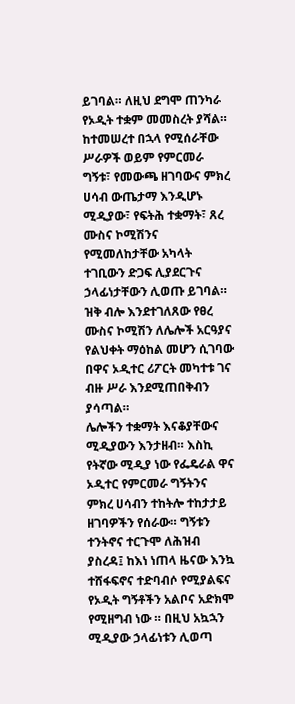ይገባል። ለዚህ ደግሞ ጠንካራ የኦዲት ተቋም መመስረት ያሻል።
ከተመሠረተ በኋላ የሚሰራቸው ሥራዎች ወይም የምርመራ ግኝቱ፣ የመውጫ ዘገባውና ምክረ ሀሳብ ውጤታማ እንዲሆኑ ሚዲያው፣ የፍትሕ ተቋማት፣ ጸረ ሙስና ኮሚሽንና የሚመለከታቸው አካላት ተገቢውን ድጋፍ ሊያደርጉና ኃላፊነታቸውን ሊወጡ ይገባል። ዝቅ ብሎ እንደተገለጸው የፀረ ሙስና ኮሚሽን ለሌሎች አርዓያና የልህቀት ማዕከል መሆን ሲገባው በዋና ኦዲተር ሪፖርት መካተቱ ገና ብዙ ሥራ እንደሚጠበቅብን ያሳጣል።
ሌሎችን ተቋማት እናቆያቸውና ሚዲያውን እንታዘብ። እስኪ የትኛው ሚዲያ ነው የፌዴራል ዋና ኦዲተር የምርመራ ግኝትንና ምክረ ሀሳብን ተከትሎ ተከታታይ ዘገባዎችን የሰራው። ግኝቱን ተንትኖና ተርጉሞ ለሕዝብ ያስረዳ፤ ከእነ ነጠላ ዜናው እንኳ ተሸፋፍኖና ተድባብሶ የሚያልፍና የኦዲት ግኝቶችን አልቦና አድክሞ የሚዘግብ ነው ። በዚህ አኳኋን ሚዲያው ኃላፊነቱን ሊወጣ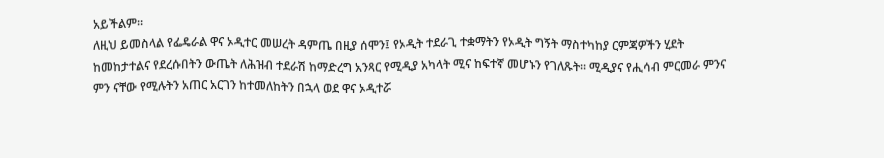አይችልም።
ለዚህ ይመስላል የፌዴራል ዋና ኦዲተር መሠረት ዳምጤ በዚያ ሰሞን፤ የኦዲት ተደራጊ ተቋማትን የኦዲት ግኝት ማስተካከያ ርምጃዎችን ሂደት ከመከታተልና የደረሱበትን ውጤት ለሕዝብ ተደራሽ ከማድረግ አንጻር የሚዲያ አካላት ሚና ከፍተኛ መሆኑን የገለጹት፡፡ ሚዲያና የሒሳብ ምርመራ ምንና ምን ናቸው የሚሉትን አጠር አርገን ከተመለከትን በኋላ ወደ ዋና ኦዲተሯ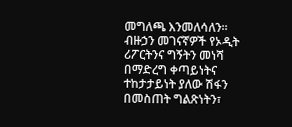መግለጫ እንመለሳለን።
ብዙኃን መገናኛዎች የኦዲት ሪፖርትንና ግኝትን መነሻ በማድረግ ቀጣይነትና ተከታታይነት ያለው ሽፋን በመስጠት ግልጽነትን፣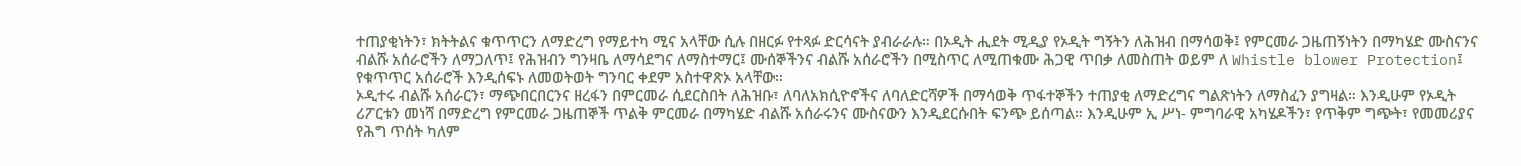ተጠያቂነትን፣ ክትትልና ቁጥጥርን ለማድረግ የማይተካ ሚና አላቸው ሲሉ በዘርፉ የተጻፉ ድርሳናት ያብራራሉ። በኦዲት ሒደት ሚዲያ የኦዲት ግኝትን ለሕዝብ በማሳወቅ፤ የምርመራ ጋዜጠኝነትን በማካሄድ ሙስናንና ብልሹ አሰራሮችን ለማጋለጥ፤ የሕዝብን ግንዛቤ ለማሳደግና ለማስተማር፤ ሙሰኞችንና ብልሹ አሰራሮችን በሚስጥር ለሚጠቁሙ ሕጋዊ ጥበቃ ለመስጠት ወይም ለ Whistle blower Protection፤ የቁጥጥር አሰራሮች እንዲሰፍኑ ለመወትወት ግንባር ቀደም አስተዋጽኦ አላቸው።
ኦዲተሩ ብልሹ አሰራርን፣ ማጭበርበርንና ዘረፋን በምርመራ ሲደርስበት ለሕዝቡ፣ ለባለአክሲዮኖችና ለባለድርሻዎች በማሳወቅ ጥፋተኞችን ተጠያቂ ለማድረግና ግልጽነትን ለማስፈን ያግዛል። እንዲሁም የኦዲት ሪፖርቱን መነሻ በማድረግ የምርመራ ጋዜጠኞች ጥልቅ ምርመራ በማካሄድ ብልሹ አሰራሩንና ሙስናውን እንዲደርሱበት ፍንጭ ይሰጣል። እንዲሁም ኢ ሥነ- ምግባራዊ አካሄዶችን፣ የጥቅም ግጭት፣ የመመሪያና የሕግ ጥሰት ካለም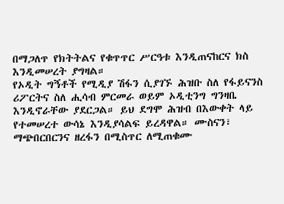በማጋለጥ የክትትልና የቁጥጥር ሥርዓቱ እንዲጠናከርና ክስ እንዲመሠረት ያግዛል።
የኦዲት ግኝቶች የሚዲያ ሽፋን ሲያገኙ ሕዝቡ ስለ የፋይናንስ ሪፖርትና ስለ ሒሳብ ምርመራ ወይም ኦዲቲንግ ግንዛቤ እንዲኖራቸው ያደርጋል። ይህ ደግሞ ሕዝብ በእውቀት ላይ የተመሠረተ ውሳኔ እንዲያሳልፍ ይረዳዋል። ሙስናን፣ ማጭበርበርንና ዘረፋን በሚስጥር ለሚጠቁሙ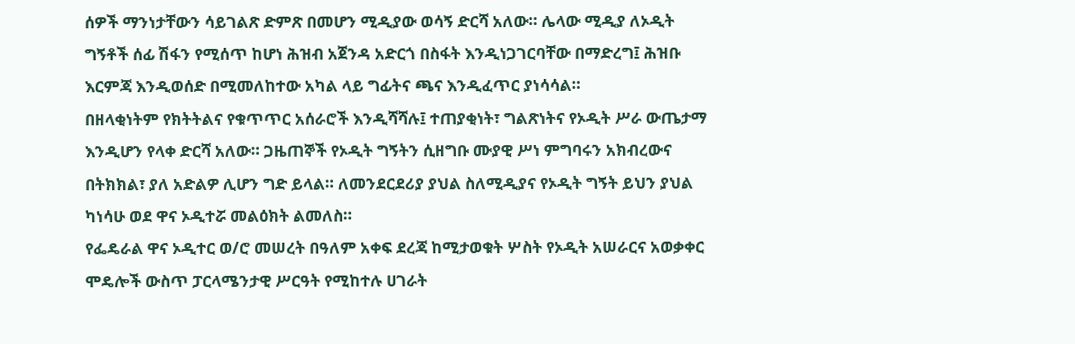ሰዎች ማንነታቸውን ሳይገልጽ ድምጽ በመሆን ሚዲያው ወሳኝ ድርሻ አለው። ሌላው ሚዲያ ለኦዲት ግኝቶች ሰፊ ሽፋን የሚሰጥ ከሆነ ሕዝብ አጀንዳ አድርጎ በስፋት እንዲነጋገርባቸው በማድረግ፤ ሕዝቡ እርምጃ እንዲወሰድ በሚመለከተው አካል ላይ ግፊትና ጫና እንዲፈጥር ያነሳሳል።
በዘላቂነትም የክትትልና የቁጥጥር አሰራሮች እንዲሻሻሉ፤ ተጠያቂነት፣ ግልጽነትና የኦዲት ሥራ ውጤታማ እንዲሆን የላቀ ድርሻ አለው። ጋዜጠኞች የኦዲት ግኝትን ሲዘግቡ ሙያዊ ሥነ ምግባሩን አክብረውና በትክክል፣ ያለ አድልዎ ሊሆን ግድ ይላል። ለመንደርደሪያ ያህል ስለሚዲያና የኦዲት ግኝት ይህን ያህል ካነሳሁ ወደ ዋና ኦዲተሯ መልዕክት ልመለስ።
የፌዴራል ዋና ኦዲተር ወ/ሮ መሠረት በዓለም አቀፍ ደረጃ ከሚታወቁት ሦስት የኦዲት አሠራርና አወቃቀር ሞዴሎች ውስጥ ፓርላሜንታዊ ሥርዓት የሚከተሉ ሀገራት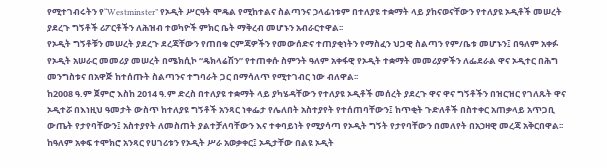የሚተገብሩትን የ“Westminster” የኦዲት ሥርዓት ሞዴል የሚከተልና ስልጣንና ኃላፊነቱም በተለያዩ ተቋማት ላይ ያከናወናቸውን የተለያዩ ኦዲቶች መሠረት ያደረጉ ግኝቶች ሪፖርቶችን ለሕዝብ ተወካዮች ምክር ቤት ማቅረብ መሆኑን አብራርተዋል፡፡
የኦዲት ግኝቶቹን መሠረት ያደረጉ ደረጃቸውን የጠበቁ ርምጃዎችን የመውሰድና ተጠያቂነትን የማስፈን ህጋዊ ስልጣን የም/ቤቱ መሆኑን፤ በዓለም አቀፉ የኦዲት አሠራር መመሪያ መሠረት በሜክሲኮ “ዴክላሬሽን” የተጠቀሱ ስምንት ዓለም አቀፋዊ የኦዲት ተቋማት መመሪያዎችን ለፌደራል ዋና ኦዲተር በሕግ መንግስቱና በአዋጅ ከተሰጡት ስልጣንና ተግባራት ጋር በማሳለጥ የሚተገብር ነው ብለዋል፡፡
ከ2008 ዓ.ም ጀምሮ እስከ 2014 ዓ.ም ድረስ በተለያዩ ተቋማት ላይ ያካሄዳቸውን የተለያዩ ኦዲቶች መሰረት ያደረጉ ዋና ዋና ግኝቶችን በዝርዝር የገለጹት ዋና ኦዲተሯ በእነዚህ ዓመታት ውስጥ ከተለያዩ ግኝቶች አንጻር ነቀፌታ የሌለበት አስተያየት የተሰጠባቸውን፤ ከጥቂት ጉድለቶች በስተቀር አጠቃላይ አጥጋቢ ውጤት የታየባቸውን፤ አስተያየት ለመስጠት ያልተቻለባቸውን እና ተቀባይነት የሚያሳጣ የኦዲት ግኝት የታየባቸውን በመለየት በአኃዛዊ መረጃ አቅርበዋል፡፡
ከዓለም አቀፍ ተሞክሮ አንጻር የሀገሪቱን የኦዲት ሥራ አወቃቀር፤ ኦዲታቸው በልዩ ኦዲት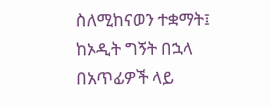ስለሚከናወን ተቋማት፤ ከኦዲት ግኝት በኋላ በአጥፊዎች ላይ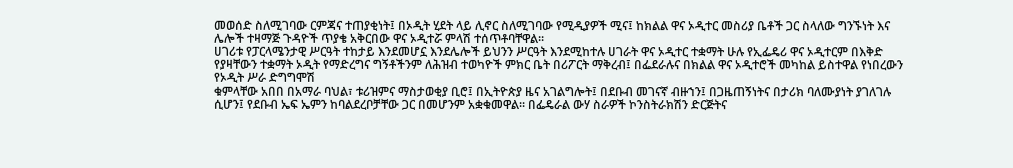መወሰድ ስለሚገባው ርምጃና ተጠያቂነት፤ በኦዲት ሂደት ላይ ሊኖር ስለሚገባው የሚዲያዎች ሚና፤ ከክልል ዋና ኦዲተር መስሪያ ቤቶች ጋር ስላለው ግንኙነት እና ሌሎች ተዛማጅ ጉዳዮች ጥያቄ አቅርበው ዋና ኦዲተሯ ምላሽ ተሰጥቶባቸዋል፡፡
ሀገሪቱ የፓርላሜንታዊ ሥርዓት ተከታይ እንደመሆኗ እንደሌሎች ይህንን ሥርዓት እንደሚከተሉ ሀገራት ዋና ኦዲተር ተቋማት ሁሉ የኢፌዴሪ ዋና ኦዲተርም በእቅድ የያዛቸውን ተቋማት ኦዲት የማድረግና ግኝቶችንም ለሕዝብ ተወካዮች ምክር ቤት በሪፖርት ማቅረብ፤ በፌደራሉና በክልል ዋና ኦዲተሮች መካከል ይስተዋል የነበረውን የኦዲት ሥራ ድግግሞሽ
ቁምላቸው አበበ በአማራ ባህል፣ ቱሪዝምና ማስታወቂያ ቢሮ፤ በኢትዮጵያ ዜና አገልግሎት፤ በደቡብ መገናኛ ብዙኀን፤ በጋዜጠኝነትና በታሪክ ባለሙያነት ያገለገሉ ሲሆን፤ የደቡብ ኤፍ ኤምን ከባልደረቦቻቸው ጋር በመሆንም አቋቁመዋል። በፌዴራል ውሃ ስራዎች ኮንስትራክሽን ድርጅትና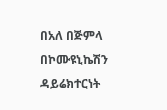በአለ በጅምላ በኮሙዩኒኬሽን ዳይሬክተርነት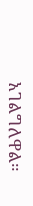አገልግለዋል።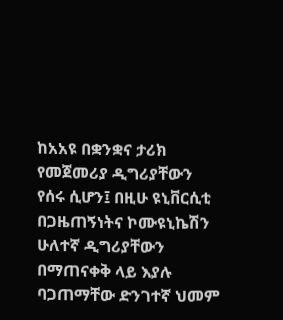ከአአዩ በቋንቋና ታሪክ የመጀመሪያ ዲግሪያቸውን የሰሩ ሲሆን፤ በዚሁ ዩኒቨርሲቲ በጋዜጠኝነትና ኮሙዩኒኬሽን ሁለተኛ ዲግሪያቸውን በማጠናቀቅ ላይ እያሉ ባጋጠማቸው ድንገተኛ ህመም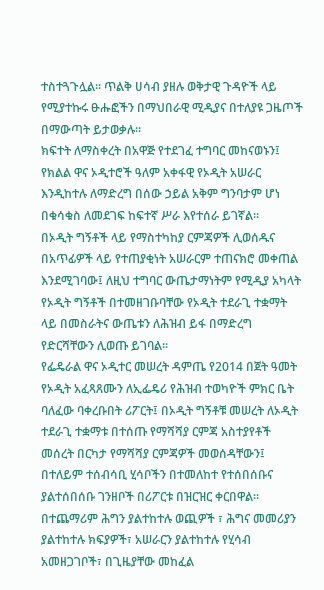ተስተጓጉሏል። ጥልቅ ሀሳብ ያዘሉ ወቅታዊ ጉዳዮች ላይ የሚያተኩሩ ፁሑፎችን በማህበራዊ ሚዲያና በተለያዩ ጋዜጦች በማውጣት ይታወቃሉ።
ክፍተት ለማስቀረት በአዋጅ የተደገፈ ተግባር መከናወኑን፤ የክልል ዋና ኦዲተሮች ዓለም አቀፋዊ የኦዲት አሠራር እንዲከተሉ ለማድረግ በሰው ኃይል አቅም ግንባታም ሆነ በቁሳቁስ ለመደገፍ ከፍተኛ ሥራ እየተሰራ ይገኛል፡፡
በኦዲት ግኝቶች ላይ የማስተካከያ ርምጃዎች ሊወሰዱና በአጥፊዎች ላይ የተጠያቂነት አሠራርም ተጠናክሮ መቀጠል እንደሚገባው፤ ለዚህ ተግባር ውጤታማነትም የሚዲያ አካላት የኦዲት ግኝቶች በተመዘገቡባቸው የኦዲት ተደራጊ ተቋማት ላይ በመስራትና ውጤቱን ለሕዝብ ይፋ በማድረግ የድርሻቸውን ሊወጡ ይገባል፡፡
የፌዴራል ዋና ኦዲተር መሠረት ዳምጤ የ2014 በጀት ዓመት የኦዲት አፈጻጸሙን ለኢፌዴሪ የሕዝብ ተወካዮች ምክር ቤት ባለፈው ባቀረቡበት ሪፖርት፤ በኦዲት ግኝቶቹ መሠረት ለኦዲት ተደራጊ ተቋማቱ በተሰጡ የማሻሻያ ርምጃ አስተያየቶች መሰረት በርካታ የማሻሻያ ርምጃዎች መወሰዳቸውን፤ በተለይም ተሰብሳቢ ሂሳቦችን በተመለከተ የተሰበሰቡና ያልተሰበሰቡ ገንዘቦች በሪፖርቱ በዝርዝር ቀርበዋል፡፡
በተጨማሪም ሕግን ያልተከተሉ ወጪዎች ፣ ሕግና መመሪያን ያልተከተሉ ክፍያዎች፣ አሠራርን ያልተከተሉ የሂሳብ አመዘጋገቦች፣ በጊዜያቸው መከፈል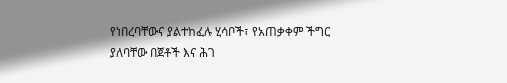የነበረባቸውና ያልተከፈሉ ሂሳቦች፣ የአጠቃቀም ችግር ያለባቸው በጀቶች እና ሕገ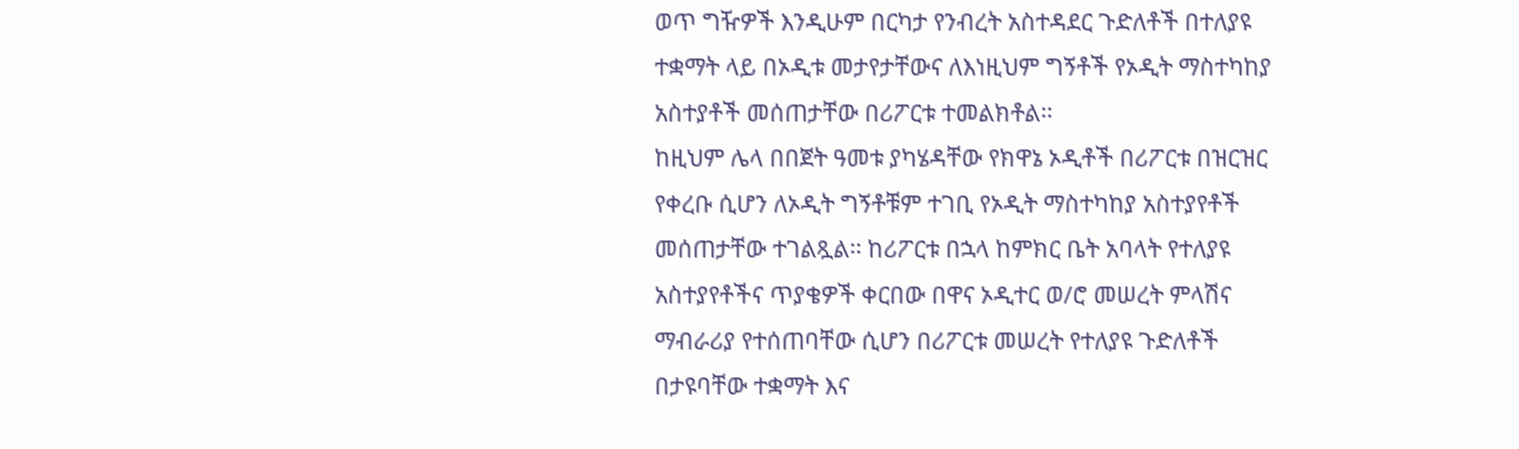ወጥ ግዥዎች እንዲሁም በርካታ የንብረት አስተዳደር ጉድለቶች በተለያዩ ተቋማት ላይ በኦዲቱ መታየታቸውና ለእነዚህም ግኝቶች የኦዲት ማስተካከያ አስተያቶች መሰጠታቸው በሪፖርቱ ተመልክቶል፡፡
ከዚህም ሌላ በበጀት ዓመቱ ያካሄዳቸው የክዋኔ ኦዲቶች በሪፖርቱ በዝርዝር የቀረቡ ሲሆን ለኦዲት ግኝቶቹም ተገቢ የኦዲት ማስተካከያ አስተያየቶች መሰጠታቸው ተገልጿል፡፡ ከሪፖርቱ በኋላ ከምክር ቤት አባላት የተለያዩ አስተያየቶችና ጥያቄዎች ቀርበው በዋና ኦዲተር ወ/ሮ መሠረት ምላሽና ማብራሪያ የተሰጠባቸው ሲሆን በሪፖርቱ መሠረት የተለያዩ ጉድለቶች በታዩባቸው ተቋማት እና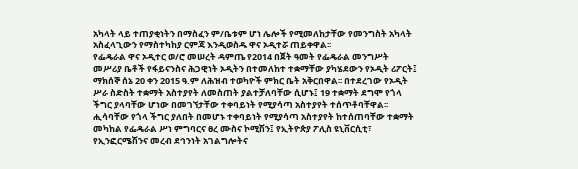አካላት ላይ ተጠያቂነትን በማስፈን ም/ቤቱም ሆነ ሌሎች የሚመለከታቸው የመንግስት አካላት አስፈላጊውን የማስተካከያ ርምጃ እንዲወስዱ ዋና ኦዲተሯ ጠይቀዋል፡፡
የፌዴራል ዋና ኦዲተር ወ/ሮ መሠረት ዳምጤ የ2014 በጀት ዓመት የፌዴራል መንግሥት መሥሪያ ቤቶች የፋይናንስና ሕጋዊነት ኦዲትን በተመለከተ ተቋማቸው ያካሄደውን የኦዲት ሪፖርት፤ ማክሰኞ ሰኔ 20 ቀን 2015 ዓ.ም ለሕዝብ ተወካዮች ምክር ቤት አቅርበዋል፡፡ በተደረገው የኦዲት ሥራ ስድስት ተቋማት አስተያየት ለመስጠት ያልተቻለባቸው ሲሆኑ፤ 19 ተቋማት ደግሞ የጎላ ችግር ያላባቸው ሆነው በመገኘታቸው ተቀባይነት የሚያሳጣ አስተያየት ተሰጥቶባቸዋል፡፡
ሒሳባቸው የጎላ ችግር ያለበት በመሆኑ ተቀባይነት የሚያሳጣ አስተያየት ከተሰጠባቸው ተቋማት መካከል የፌዴራል ሥነ ምግባርና ፀረ ሙስና ኮሚሽን፤ የኢትዮጵያ ፖሊስ ዩኒቨርሲቲ፣ የኢንፎርሜሽንና መረብ ደኅንነት አገልግሎትና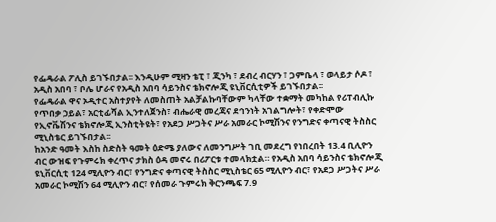የፌዴራል ፖሊስ ይገኙበታል፡፡ እንዲሁም ሚዛን ቴፒ ፣ ጂንካ ፣ ደብረ ብርሃን ፣ ጋምቤላ ፣ ወላይታ ሶዶ ፣ አዲስ አበባ ፣ ቦሌ ሆራና የአዲስ አበባ ሳይንስና ቴክኖሎጂ ዩኒቨርሲቲዎች ይገኙበታል፡፡
የፌዴራል ዋና ኦዲተር አስተያየት ለመስጠት አልቻልኩባቸውም ካላቸው ተቋማት መካከል የሪፐብሊኩ የጥበቃ ኃይል፣ አርቲፊሻል ኢንተለጀንስ፣ ብሔራዊ መረጃና ደኅንነት አገልግሎት፣ የቀድሞው የኢኖቬሽንና ቴክኖሎጂ ኢንስቲትዩት፣ የአደጋ ሥጋትና ሥራ አመራር ኮሚሽንና የንግድና ቀጣናዊ ትስስር ሚኒስቴር ይገኙበታል፡፡
ከአንድ ዓመት እስከ ስድስት ዓመት ዕድሜ ያለውና ለመንግሥት ገቢ መደረግ የነበረበት 13.4 ቢሊዮን ብር ውዝፍ የጉምሩክ ቀረጥና ታክስ ዕዳ መኖሩ በሪፖርቱ ተመላክቷል። የአዲስ አበባ ሳይንስና ቴክኖሎጂ ዩኒቨርሲቲ 124 ሚሊዮን ብር፣ የንግድና ቀጣናዊ ትስስር ሚኒስቴር 65 ሚሊዮን ብር፣ የአደጋ ሥጋትና ሥራ አመራር ኮሚሽን 64 ሚሊዮን ብር፣ የሰመራ ጉምሩክ ቅርንጫፍ 7.9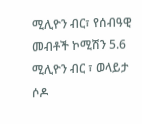ሚሊዮን ብር፣ የሰብዓዊ መብቶች ኮሚሽን 5.6 ሚሊዮን ብር ፣ ወላይታ ሶዶ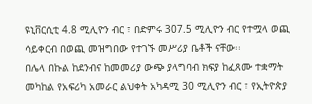ዩኒቨርሲቲ 4.8 ሚሊዮን ብር ፣ በድምሩ 307.5 ሚሊዮን ብር የተሟላ ወጪ ሳይቀርብ በወጪ መዝግበው የተገኙ መሥሪያ ቤቶች ናቸው፡፡
በሌላ በኩል ከደንብና ከመመሪያ ውጭ ያላግባብ ክፍያ ከፈጸሙ ተቋማት መካከል የአፍሪካ አመራር ልህቀት አካዳሚ 30 ሚሊዮን ብር ፣ የኢትዮጵያ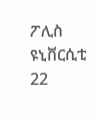ፖሊስ ዩኒቨርሲቲ 22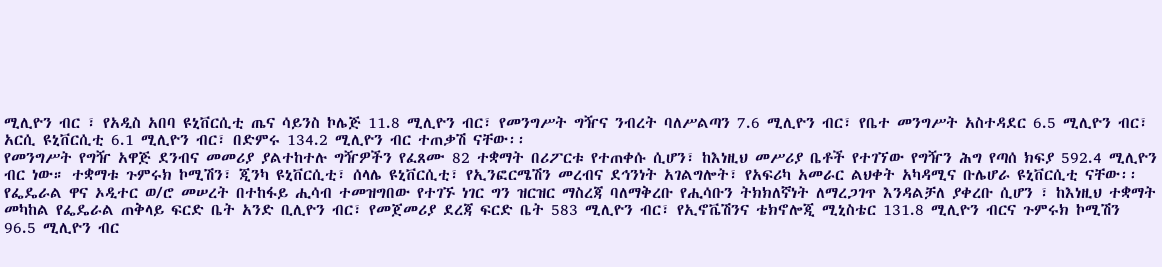ሚሊዮን ብር ፣ የአዲስ አበባ ዩኒቨርሲቲ ጤና ሳይንስ ኮሌጅ 11.8 ሚሊዮን ብር፣ የመንግሥት ግዥና ንብረት ባለሥልጣን 7.6 ሚሊዮን ብር፣ የቤተ መንግሥት አስተዳደር 6.5 ሚሊዮን ብር፣ አርሲ ዩኒቨርሲቲ 6.1 ሚሊዮን ብር፣ በድምሩ 134.2 ሚሊዮን ብር ተጠቃሽ ናቸው፡፡
የመንግሥት የግዥ አዋጅ ደንብና መመሪያ ያልተከተሉ ግዥዎችን የፈጸሙ 82 ተቋማት በሪፖርቱ የተጠቀሱ ሲሆን፣ ከእነዚህ መሥሪያ ቤቶች የተገኘው የግዥን ሕግ የጣሰ ክፍያ 592.4 ሚሊዮን ብር ነው። ተቋማቱ ጉምሩክ ኮሚሽን፣ ጂንካ ዩኒቨርሲቲ፣ ሰላሌ ዩኒቨርሲቲ፣ የኢንፎርሜሽን መረብና ደኅንነት አገልግሎት፣ የአፍሪካ አመራር ልህቀት አካዳሚና ቡሌሆራ ዩኒቨርሲቲ ናቸው፡፡
የፌዴራል ዋና ኦዲተር ወ/ሮ መሠረት በተከፋይ ሒሳብ ተመዝግበው የተገኙ ነገር ግን ዝርዝር ማስረጃ ባለማቅረቡ የሒሳቡን ትክክለኛነት ለማረጋገጥ እንዳልቻለ ያቀረቡ ሲሆን ፣ ከእነዚህ ተቋማት መካከል የፌዴራል ጠቅላይ ፍርድ ቤት አንድ ቢሊዮን ብር፣ የመጀመሪያ ደረጃ ፍርድ ቤት 583 ሚሊዮን ብር፣ የኢኖቬሽንና ቴክኖሎጂ ሚኒስቴር 131.8 ሚሊዮን ብርና ጉምሩክ ኮሚሽን 96.5 ሚሊዮን ብር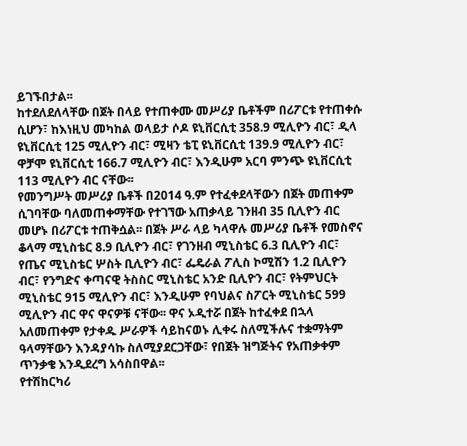ይገኙበታል፡፡
ከተደለደለላቸው በጀት በላይ የተጠቀሙ መሥሪያ ቤቶችም በሪፖርቱ የተጠቀሱ ሲሆን፣ ከእነዚህ መካከል ወላይታ ሶዶ ዩኒቨርሲቲ 358.9 ሚሊዮን ብር፣ ዲላ ዩኒቨርሲቲ 125 ሚሊዮን ብር፣ ሚዛን ቴፒ ዩኒቨርሲቲ 139.9 ሚሊዮን ብር፣ ዋቻሞ ዩኒቨርሲቲ 166.7 ሚሊዮን ብር፣ እንዲሁም አርባ ምንጭ ዩኒቨርሲቲ 113 ሚሊዮን ብር ናቸው፡፡
የመንግሥት መሥሪያ ቤቶች በ2014 ዓ.ም የተፈቀደላቸውን በጀት መጠቀም ሲገባቸው ባለመጠቀማቸው የተገኘው አጠቃላይ ገንዘብ 35 ቢሊዮን ብር መሆኑ በሪፖርቱ ተጠቅሷል፡፡ በጀት ሥራ ላይ ካላዋሉ መሥሪያ ቤቶች የመስኖና ቆላማ ሚኒስቴር 8.9 ቢሊዮን ብር፣ የገንዘብ ሚኒስቴር 6.3 ቢሊዮን ብር፣ የጤና ሚኒስቴር ሦስት ቢሊዮን ብር፣ ፌዴራል ፖሊስ ኮሚሽን 1.2 ቢሊዮን ብር፣ የንግድና ቀጣናዊ ትስስር ሚኒስቴር አንድ ቢሊዮን ብር፣ የትምህርት ሚኒስቴር 915 ሚሊዮን ብር፣ እንዲሁም የባህልና ስፖርት ሚኒስቴር 599 ሚሊዮን ብር ዋና ዋናዎቹ ናቸው፡፡ ዋና ኦዲተሯ በጀት ከተፈቀደ በኋላ አለመጠቀም የታቀዱ ሥራዎች ሳይከናወኑ ሊቀሩ ስለሚችሉና ተቋማትም ዓላማቸውን እንዳያሳኩ ስለሚያደርጋቸው፣ የበጀት ዝግጅትና የአጠቃቀም ጥንቃቄ እንዲደረግ አሳስበዋል፡፡
የተሽከርካሪ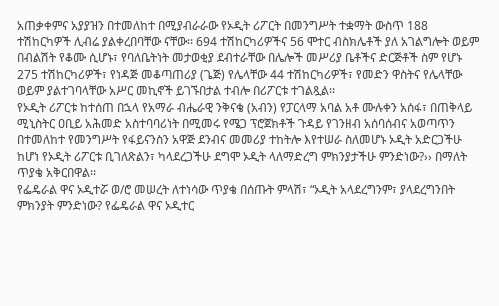አጠቃቀምና አያያዝን በተመለከተ በሚያብራራው የኦዲት ሪፖርት በመንግሥት ተቋማት ውስጥ 188 ተሽከርካዎች ሊብሬ ያልቀረበባቸው ናቸው፡፡ 694 ተሽከርካሪዎችና 56 ሞተር ብስክሌቶች ያለ አገልግሎት ወይም በብልሽት የቆሙ ሲሆኑ፣ የባለቤትነት መታወቂያ ደብተራቸው በሌሎች መሥሪያ ቤቶችና ድርጅቶች ስም የሆኑ 275 ተሽከርካሪዎች፣ የነዳጅ መቆጣጠሪያ (ጌጅ) የሌላቸው 44 ተሽከርካሪዎች፣ የመድን ዋስትና የሌላቸው ወይም ያልተገባላቸው አሥር መኪኖች ይገኙበታል ተብሎ በሪፖርቱ ተገልጿል፡፡
የኦዲት ሪፖርቱ ከተሰጠ በኋላ የአማራ ብሔራዊ ንቅናቄ (አብን) የፓርላማ አባል አቶ ሙሉቀን አሰፋ፣ በጠቅላይ ሚኒስትር ዐቢይ አሕመድ አስተባባሪነት በሚመሩ የሜጋ ፕሮጀክቶች ጉዳይ የገንዘብ አሰባሰብና አወጣጥን በተመለከተ የመንግሥት የፋይናንስን አዋጅ ደንብና መመሪያ ተከትሎ እየተሠራ ስለመሆኑ ኦዲት አድርጋችሁ ከሆነ የኦዲት ሪፖርቱ ቢገለጽልን፣ ካላደረጋችሁ ደግሞ ኦዲት ላለማድረግ ምክንያታችሁ ምንድነው?›› በማለት ጥያቄ አቅርበዋል፡፡
የፌዴራል ዋና ኦዲተሯ ወ/ሮ መሠረት ለተነሳው ጥያቄ በሰጡት ምላሽ፣ “ኦዲት አላደረግንም፣ ያላደረግንበት ምክንያት ምንድነው? የፌዴራል ዋና ኦዲተር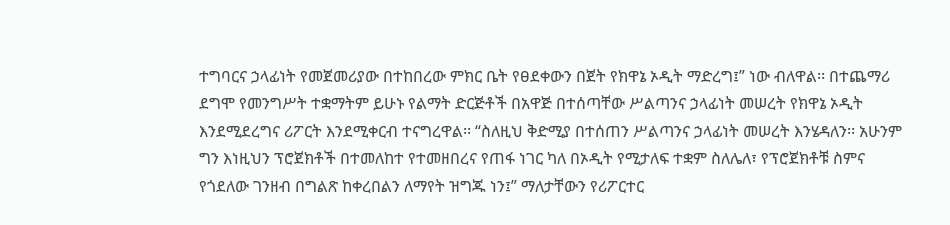ተግባርና ኃላፊነት የመጀመሪያው በተከበረው ምክር ቤት የፀደቀውን በጀት የክዋኔ ኦዲት ማድረግ፤” ነው ብለዋል፡፡ በተጨማሪ ደግሞ የመንግሥት ተቋማትም ይሁኑ የልማት ድርጅቶች በአዋጅ በተሰጣቸው ሥልጣንና ኃላፊነት መሠረት የክዋኔ ኦዲት እንደሚደረግና ሪፖርት እንደሚቀርብ ተናግረዋል፡፡ “ስለዚህ ቅድሚያ በተሰጠን ሥልጣንና ኃላፊነት መሠረት እንሄዳለን፡፡ አሁንም ግን እነዚህን ፕሮጀክቶች በተመለከተ የተመዘበረና የጠፋ ነገር ካለ በኦዲት የሚታለፍ ተቋም ስለሌለ፣ የፕሮጀክቶቹ ስምና የጎደለው ገንዘብ በግልጽ ከቀረበልን ለማየት ዝግጁ ነን፤” ማለታቸውን የሪፖርተር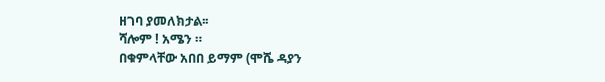ዘገባ ያመለክታል፡፡
ሻሎም ! አሜን ።
በቁምላቸው አበበ ይማም (ሞሼ ዳያን